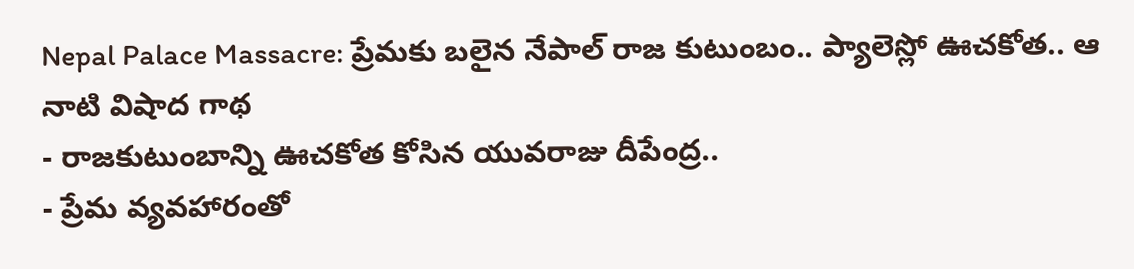Nepal Palace Massacre: ప్రేమకు బలైన నేపాల్ రాజ కుటుంబం.. ప్యాలెస్లో ఊచకోత.. ఆ నాటి విషాద గాథ
- రాజకుటుంబాన్ని ఊచకోత కోసిన యువరాజు దీపేంద్ర..
- ప్రేమ వ్యవహారంతో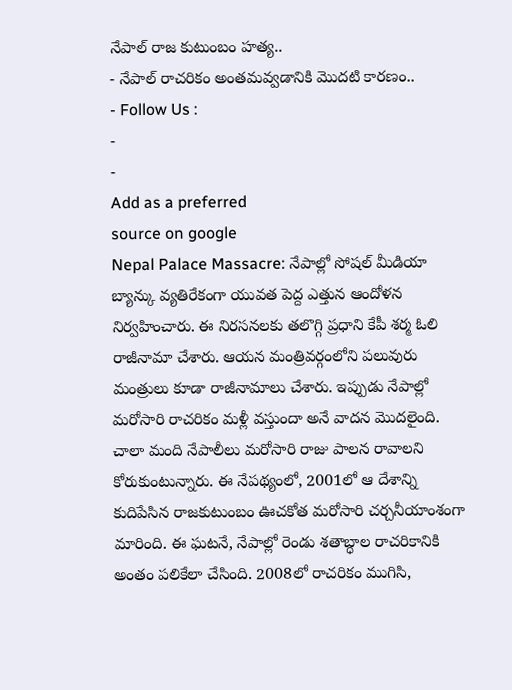నేపాల్ రాజ కుటుంబం హత్య..
- నేపాల్ రాచరికం అంతమవ్వడానికి మొదటి కారణం..
- Follow Us :
-
-
Add as a preferred
source on google
Nepal Palace Massacre: నేపాల్లో సోషల్ మీడియా బ్యాన్కు వ్యతిరేకంగా యువత పెద్ద ఎత్తున ఆందోళన నిర్వహించారు. ఈ నిరసనలకు తలొగ్గి ప్రధాని కేపీ శర్మ ఓలి రాజీనామా చేశారు. ఆయన మంత్రివర్గంలోని పలువురు మంత్రులు కూడా రాజీనామాలు చేశారు. ఇప్పుడు నేపాల్లో మరోసారి రాచరికం మళ్లీ వస్తుందా అనే వాదన మొదలైంది. చాలా మంది నేపాలీలు మరోసారి రాజు పాలన రావాలని కోరుకుంటున్నారు. ఈ నేపథ్యంలో, 2001లో ఆ దేశాన్ని కుదిపేసిన రాజకుటుంబం ఊచకోత మరోసారి చర్చనీయాంశంగా మారింది. ఈ ఘటనే, నేపాల్లో రెండు శతాబ్ధాల రాచరికానికి అంతం పలికేలా చేసింది. 2008లో రాచరికం ముగిసి,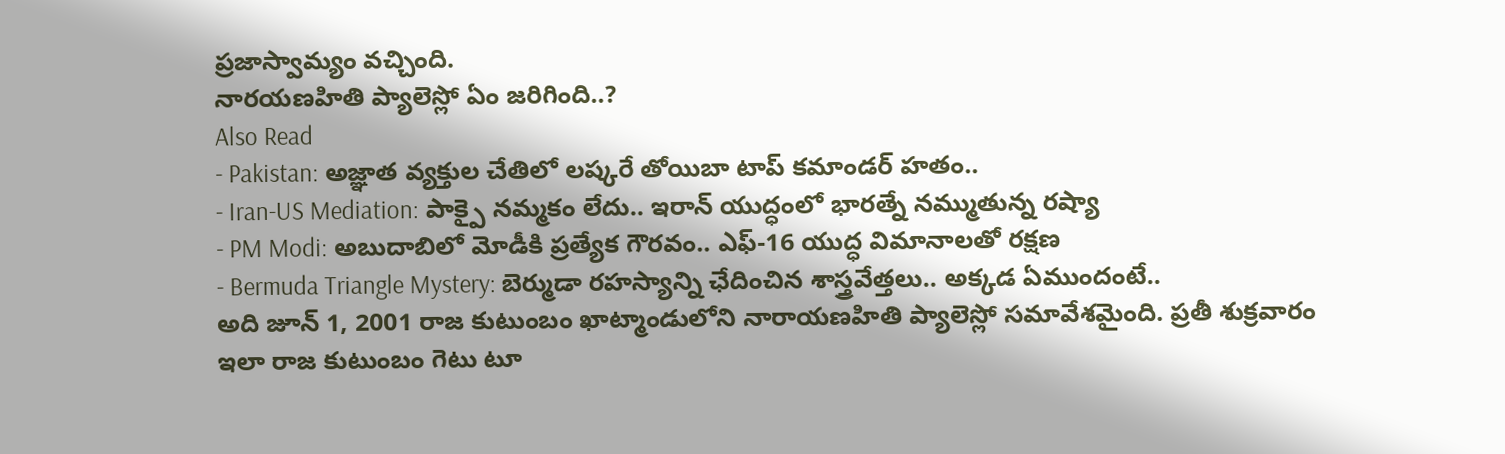ప్రజాస్వామ్యం వచ్చింది.
నారయణహితి ప్యాలెస్లో ఏం జరిగింది..?
Also Read
- Pakistan: అజ్ఞాత వ్యక్తుల చేతిలో లష్కరే తోయిబా టాప్ కమాండర్ హతం..
- Iran-US Mediation: పాక్పై నమ్మకం లేదు.. ఇరాన్ యుద్ధంలో భారత్నే నమ్ముతున్న రష్యా
- PM Modi: అబుదాబిలో మోడీకి ప్రత్యేక గౌరవం.. ఎఫ్-16 యుద్ధ విమానాలతో రక్షణ
- Bermuda Triangle Mystery: బెర్ముడా రహస్యాన్ని ఛేదించిన శాస్త్రవేత్తలు.. అక్కడ ఏముందంటే..
అది జూన్ 1, 2001 రాజ కుటుంబం ఖాట్మాండులోని నారాయణహితి ప్యాలెస్లో సమావేశమైంది. ప్రతీ శుక్రవారం ఇలా రాజ కుటుంబం గెటు టూ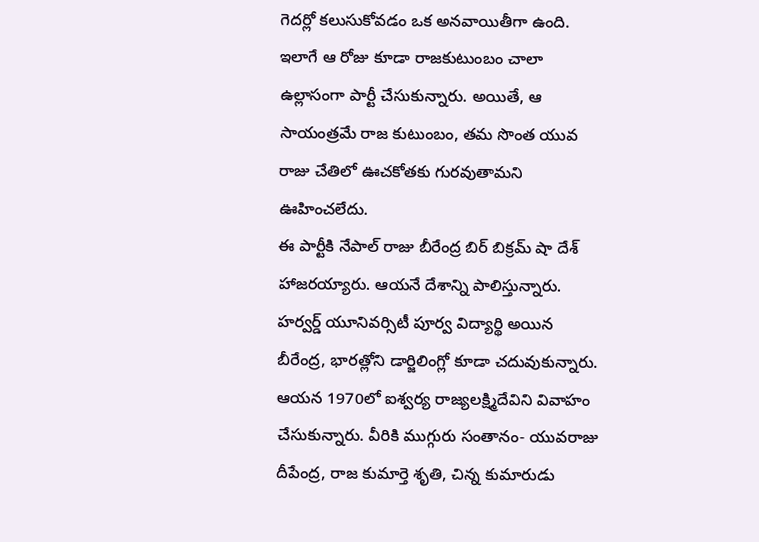గెదర్లో కలుసుకోవడం ఒక అనవాయితీగా ఉంది. ఇలాగే ఆ రోజు కూడా రాజకుటుంబం చాలా ఉల్లాసంగా పార్టీ చేసుకున్నారు. అయితే, ఆ సాయంత్రమే రాజ కుటుంబం, తమ సొంత యువ రాజు చేతిలో ఊచకోతకు గురవుతామని ఊహించలేదు.
ఈ పార్టీకి నేపాల్ రాజు బీరేంద్ర బిర్ బిక్రమ్ షా దేశ్ హాజరయ్యారు. ఆయనే దేశాన్ని పాలిస్తున్నారు. హర్వర్డ్ యూనివర్సిటీ పూర్వ విద్యార్థి అయిన బీరేంద్ర, భారత్లోని డార్జిలింగ్లో కూడా చదువుకున్నారు. ఆయన 1970లో ఐశ్వర్య రాజ్యలక్ష్మిదేవిని వివాహం చేసుకున్నారు. వీరికి ముగ్గురు సంతానం- యువరాజు దీపేంద్ర, రాజ కుమార్తె శృతి, చిన్న కుమారుడు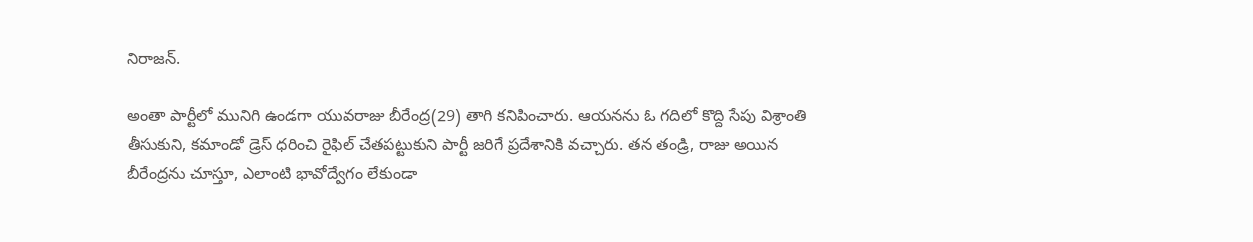నిరాజన్.

అంతా పార్టీలో మునిగి ఉండగా యువరాజు బీరేంద్ర(29) తాగి కనిపించారు. ఆయనను ఓ గదిలో కొద్ది సేపు విశ్రాంతి తీసుకుని, కమాండో డ్రెస్ ధరించి రైఫిల్ చేతపట్టుకుని పార్టీ జరిగే ప్రదేశానికి వచ్చారు. తన తండ్రి, రాజు అయిన బీరేంద్రను చూస్తూ, ఎలాంటి భావోద్వేగం లేకుండా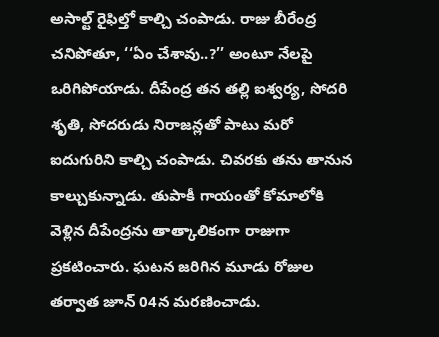అసాల్ట్ రైఫిల్తో కాల్చి చంపాడు. రాజు బీరేంద్ర చనిపోతూ, ‘‘ఏం చేశావు..?’’ అంటూ నేలపై ఒరిగిపోయాడు. దీపేంద్ర తన తల్లి ఐశ్వర్య, సోదరి శృతి, సోదరుడు నిరాజన్లతో పాటు మరో ఐదుగురిని కాల్చి చంపాడు. చివరకు తను తానున కాల్చుకున్నాడు. తుపాకీ గాయంతో కోమాలోకి వెళ్లిన దీపేంద్రను తాత్కాలికంగా రాజుగా ప్రకటించారు. ఘటన జరిగిన మూడు రోజుల తర్వాత జూన్ 04న మరణించాడు.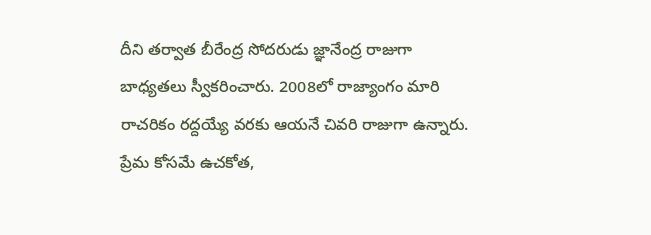దీని తర్వాత బీరేంద్ర సోదరుడు జ్ఞానేంద్ర రాజుగా బాధ్యతలు స్వీకరించారు. 2008లో రాజ్యాంగం మారి రాచరికం రద్దయ్యే వరకు ఆయనే చివరి రాజుగా ఉన్నారు.
ప్రేమ కోసమే ఉచకోత,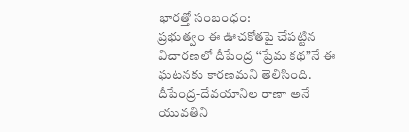భారత్తో సంబంధం:
ప్రభుత్వం ఈ ఊచకోతపై చేపట్టిన విచారణలో దీపేంద్ర ‘‘ప్రేమ కథ’’నే ఈ ఘటనకు కారణమని తెలిసింది. దీపేంద్ర-దేవయానిల రాణా అనే యువతిని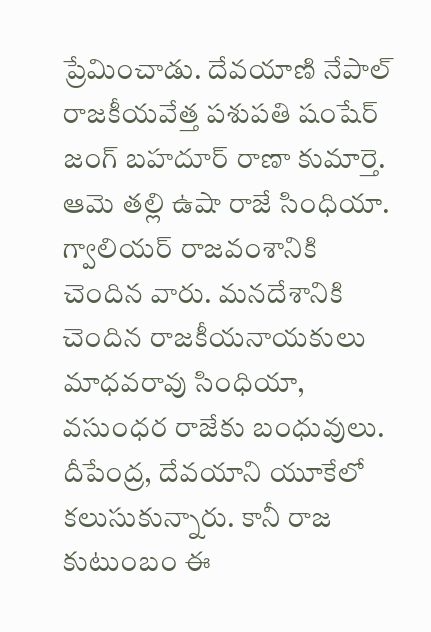ప్రేమించాడు. దేవయాణి నేపాల్ రాజకీయవేత్త పశుపతి షంషేర్ జంగ్ బహదూర్ రాణా కుమార్తె. ఆమె తల్లి ఉషా రాజే సింధియా. గ్వాలియర్ రాజవంశానికి చెందిన వారు. మనదేశానికి చెందిన రాజకీయనాయకులు మాధవరావు సింధియా, వసుంధర రాజేకు బంధువులు.
దీపేంద్ర, దేవయాని యూకేలో కలుసుకున్నారు. కానీ రాజ కుటుంబం ఈ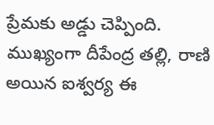ప్రేమకు అడ్డు చెప్పింది. ముఖ్యంగా దీపేంద్ర తల్లి, రాణి అయిన ఐశ్వర్య ఈ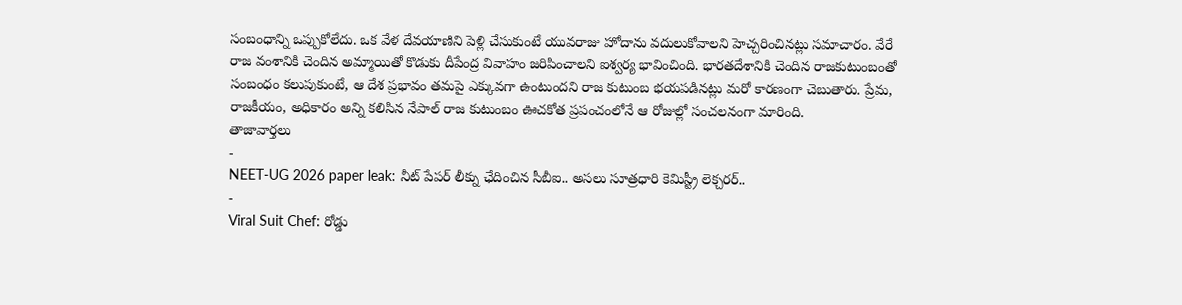సంబంధాన్ని ఒప్పుకోలేదు. ఒక వేళ దేవయాణిని పెళ్లి చేసుకుంటే యువరాజు హోదాను వదులుకోవాలని హెచ్చరించినట్లు సమాచారం. వేరే రాజ వంశానికి చెందిన అమ్మాయితో కొడుకు దీపేంద్ర వివాహం జరిపించాలని ఐశ్వర్య భావించింది. భారతదేశానికి చెందిన రాజకుటుంబంతో సంబంధం కలుపుకుంటే, ఆ దేశ ప్రభావం తమపై ఎక్కువగా ఉంటుందని రాజ కుటుంబ భయపడినట్లు మరో కారణంగా చెబుతారు. ప్రేమ, రాజకీయం, అధికారం అన్ని కలిసిన నేపాల్ రాజ కుటుంబం ఊచకోత ప్రపంచంలోనే ఆ రోజుల్లో సంచలనంగా మారింది.
తాజావార్తలు
-
NEET-UG 2026 paper leak: నీట్ పేపర్ లీక్ను ఛేదించిన సీబీఐ.. అసలు సూత్రధారి కెమిస్ట్రీ లెక్చరర్..
-
Viral Suit Chef: రోడ్డు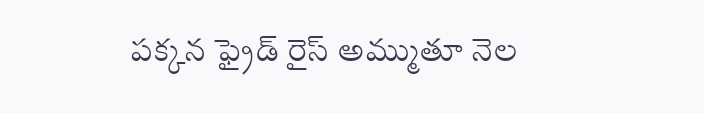పక్కన ఫ్రైడ్ రైస్ అమ్ముతూ నెల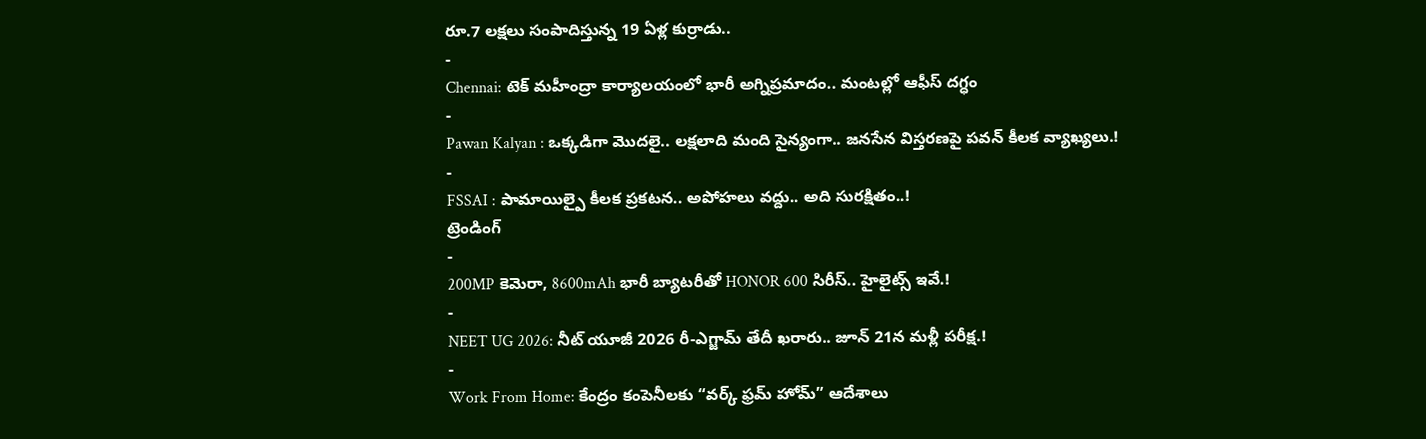రూ.7 లక్షలు సంపాదిస్తున్న 19 ఏళ్ల కుర్రాడు..
-
Chennai: టెక్ మహీంద్రా కార్యాలయంలో భారీ అగ్నిప్రమాదం.. మంటల్లో ఆఫీస్ దగ్ధం
-
Pawan Kalyan : ఒక్కడిగా మొదలై.. లక్షలాది మంది సైన్యంగా.. జనసేన విస్తరణపై పవన్ కీలక వ్యాఖ్యలు.!
-
FSSAI : పామాయిల్పై కీలక ప్రకటన.. అపోహలు వద్దు.. అది సురక్షితం..!
ట్రెండింగ్
-
200MP కెమెరా, 8600mAh భారీ బ్యాటరీతో HONOR 600 సిరీస్.. హైలైట్స్ ఇవే.!
-
NEET UG 2026: నీట్ యూజీ 2026 రీ-ఎగ్జామ్ తేదీ ఖరారు.. జూన్ 21న మళ్లీ పరీక్ష.!
-
Work From Home: కేంద్రం కంపెనీలకు “వర్క్ ఫ్రమ్ హోమ్” ఆదేశాలు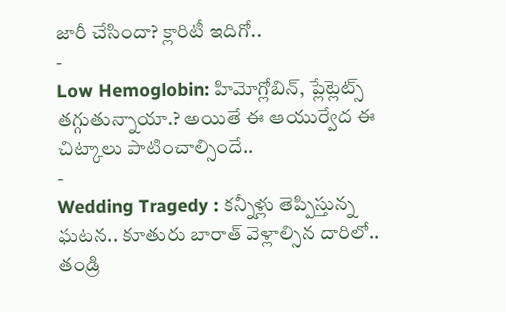జారీ చేసిందా? క్లారిటీ ఇదిగో..
-
Low Hemoglobin: హిమోగ్లోబిన్, ప్లేట్లెట్స్ తగ్గుతున్నాయా.? అయితే ఈ ఆయుర్వేద ఈ చిట్కాలు పాటించాల్సిందే..
-
Wedding Tragedy : కన్నీళ్లు తెప్పిస్తున్న ఘటన.. కూతురు బారాత్ వెళ్లాల్సిన దారిలో.. తండ్రి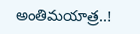అంతిమయాత్ర..!